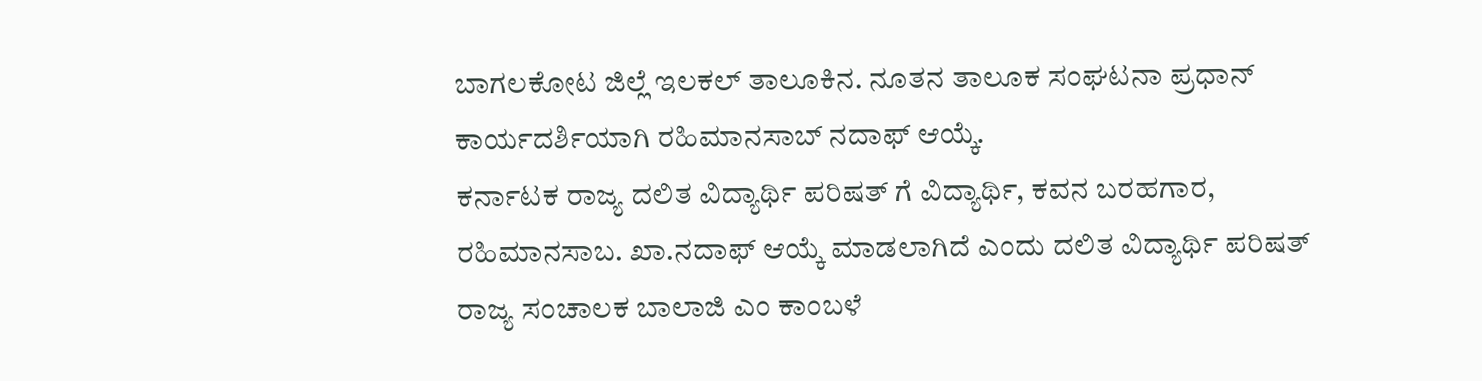ಬಾಗಲಕೋಟ ಜಿಲ್ಲೆ ಇಲಕಲ್ ತಾಲೂಕಿನ. ನೂತನ ತಾಲೂಕ ಸಂಘಟನಾ ಪ್ರಧಾನ್ ಕಾರ್ಯದರ್ಶಿಯಾಗಿ ರಹಿಮಾನಸಾಬ್ ನದಾಫ್ ಆಯ್ಕೆ.
ಕರ್ನಾಟಕ ರಾಜ್ಯ ದಲಿತ ವಿದ್ಯಾರ್ಥಿ ಪರಿಷತ್ ಗೆ ವಿದ್ಯಾರ್ಥಿ, ಕವನ ಬರಹಗಾರ, ರಹಿಮಾನಸಾಬ. ಖಾ.ನದಾಫ್ ಆಯ್ಕೆ ಮಾಡಲಾಗಿದೆ ಎಂದು ದಲಿತ ವಿದ್ಯಾರ್ಥಿ ಪರಿಷತ್ ರಾಜ್ಯ ಸಂಚಾಲಕ ಬಾಲಾಜಿ ಎಂ ಕಾಂಬಳೆ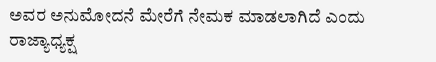ಅವರ ಅನುಮೋದನೆ ಮೇರೆಗೆ ನೇಮಕ ಮಾಡಲಾಗಿದೆ ಎಂದು ರಾಜ್ಯಾಧ್ಯಕ್ಷ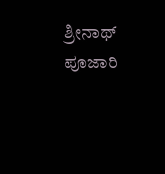ಶ್ರೀನಾಥ್ ಪೂಜಾರಿ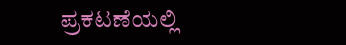ಪ್ರಕಟಣೆಯಲ್ಲಿ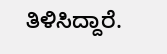ತಿಳಿಸಿದ್ದಾರೆ.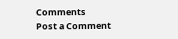Comments
Post a Comment